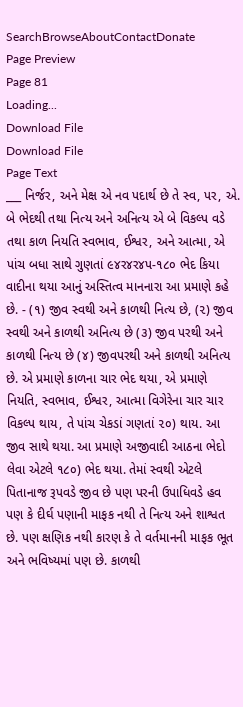SearchBrowseAboutContactDonate
Page Preview
Page 81
Loading...
Download File
Download File
Page Text
___ નિર્જર, અને મેક્ષ એ નવ પદાર્થ છે તે સ્વ, પર, એ. બે ભેદથી તથા નિત્ય અને અનિત્ય એ બે વિકલ્પ વડે તથા કાળ નિયતિ સ્વભાવ, ઈશ્વર, અને આત્મા, એ પાંચ બધા સાથે ગુણતાં ૯૪ર૪ર૪પ-૧૮૦ ભેદ કિયા વાદીના થયા આનું અસ્તિત્વ માનનારા આ પ્રમાણે કહે છે. - (૧) જીવ સ્વથી અને કાળથી નિત્ય છે, (૨) જીવ સ્વથી અને કાળથી અનિત્ય છે (૩) જીવ પરથી અને કાળથી નિત્ય છે (૪) જીવપરથી અને કાળથી અનિત્ય છે. એ પ્રમાણે કાળના ચાર ભેદ થયા, એ પ્રમાણે નિયતિ, સ્વભાવ, ઈશ્વર, આત્મા વિગેરેના ચાર ચાર વિકલ્પ થાય, તે પાંચ ચેકડાં ગણતાં ૨૦) થાય. આ જીવ સાથે થયા. આ પ્રમાણે અજીવાદી આઠના ભેદો લેવા એટલે ૧૮૦) ભેદ થયા. તેમાં સ્વથી એટલે પિતાનાજ રૂપવડે જીવ છે પણ પરની ઉપાધિવડે હવ પણ કે દીર્ઘ પણાની માફક નથી તે નિત્ય અને શાશ્વત છે. પણ ક્ષણિક નથી કારણ કે તે વર્તમાનની માફક ભૂત અને ભવિષ્યમાં પણ છે. કાળથી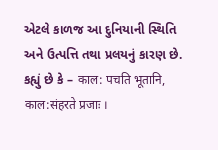એટલે કાળજ આ દુનિયાની સ્થિતિ અને ઉત્પત્તિ તથા પ્રલયનું કારણ છે. કહ્યું છે કે – काल: पचति भूतानि, काल:संहरते प्रजाः ।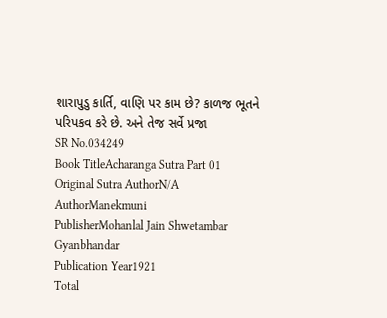શારાપુડુ કાર્તિ, વાણિ પર કામ છે? કાળજ ભૂતને પરિપકવ કરે છે. અને તેજ સર્વે પ્રજા
SR No.034249
Book TitleAcharanga Sutra Part 01
Original Sutra AuthorN/A
AuthorManekmuni
PublisherMohanlal Jain Shwetambar Gyanbhandar
Publication Year1921
Total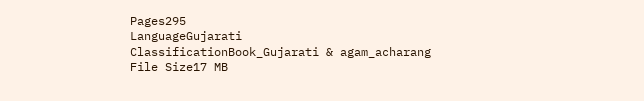Pages295
LanguageGujarati
ClassificationBook_Gujarati & agam_acharang
File Size17 MB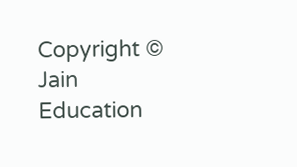Copyright © Jain Education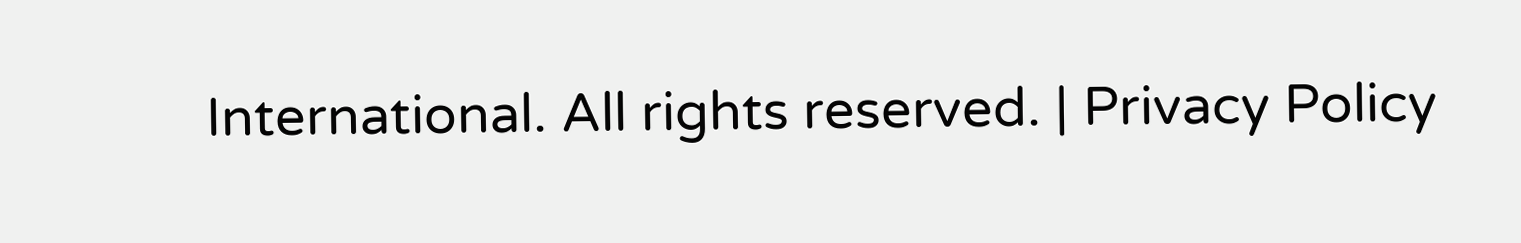International. All rights reserved. | Privacy Policy